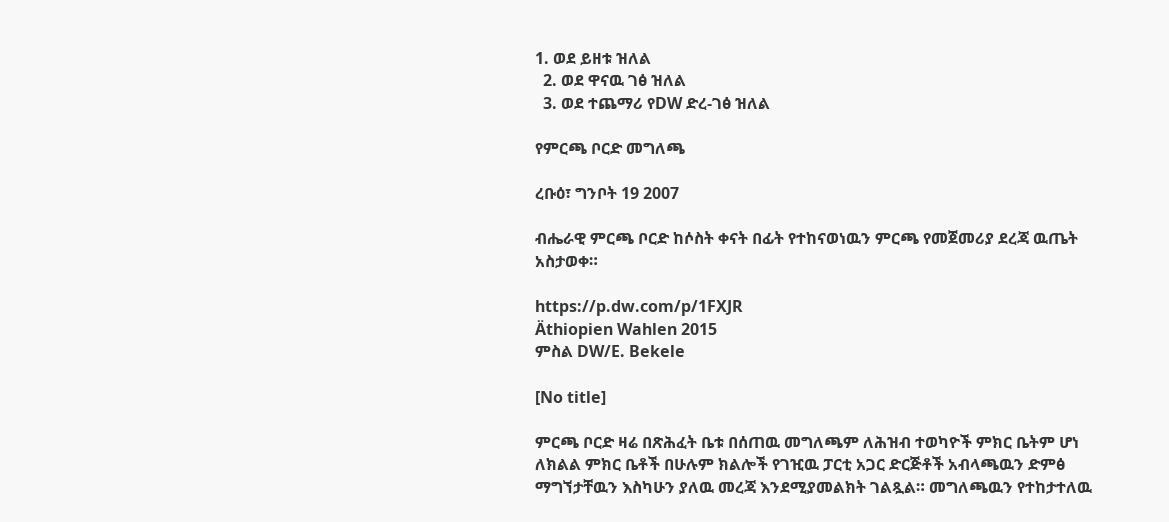1. ወደ ይዘቱ ዝለል
  2. ወደ ዋናዉ ገፅ ዝለል
  3. ወደ ተጨማሪ የDW ድረ-ገፅ ዝለል

የምርጫ ቦርድ መግለጫ

ረቡዕ፣ ግንቦት 19 2007

ብሔራዊ ምርጫ ቦርድ ከሶስት ቀናት በፊት የተከናወነዉን ምርጫ የመጀመሪያ ደረጃ ዉጤት አስታወቀ።

https://p.dw.com/p/1FXJR
Äthiopien Wahlen 2015
ምስል DW/E. Bekele

[No title]

ምርጫ ቦርድ ዛሬ በጽሕፈት ቤቱ በሰጠዉ መግለጫም ለሕዝብ ተወካዮች ምክር ቤትም ሆነ ለክልል ምክር ቤቶች በሁሉም ክልሎች የገዢዉ ፓርቲ አጋር ድርጅቶች አብላጫዉን ድምፅ ማግኘታቸዉን እስካሁን ያለዉ መረጃ እንደሚያመልክት ገልጿል። መግለጫዉን የተከታተለዉ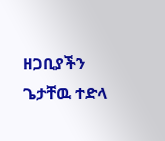ዘጋቢያችን ጌታቸዉ ተድላ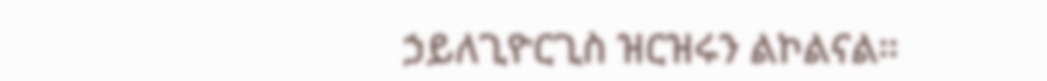ኃይለጊዮርጊስ ዝርዝሩን ልኮልናል።